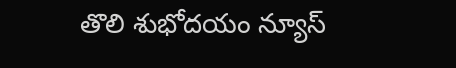తొలి శుభోదయం న్యూస్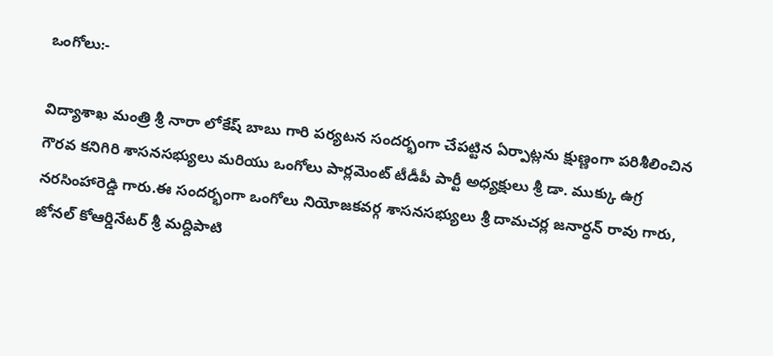ఒంగోలు:-

విద్యాశాఖ మంత్రి శ్రీ నారా లోకేష్ బాబు గారి పర్యటన సందర్భంగా చేపట్టిన ఏర్పాట్లను క్షుణ్ణంగా పరిశీలించిన గౌరవ కనిగిరి శాసనసభ్యులు మరియు ఒంగోలు పార్లమెంట్ టీడీపీ పార్టీ అధ్యక్షులు శ్రీ డా. ముక్కు ఉగ్ర నరసింహారెడ్డి గారు.ఈ సందర్భంగా ఒంగోలు నియోజకవర్గ శాసనసభ్యులు శ్రీ దామచర్ల జనార్ధన్ రావు గారు, జోనల్ కోఆర్డినేటర్ శ్రీ మద్దిపాటి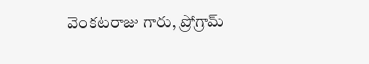వెంకటరాజు గారు, ప్రోగ్రామ్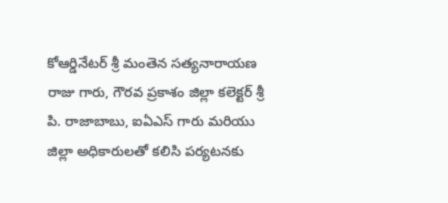కోఆర్డినేటర్ శ్రీ మంతెన సత్యనారాయణ రాజు గారు, గౌరవ ప్రకాశం జిల్లా కలెక్టర్ శ్రీ పి. రాజాబాబు, ఐఏఎస్ గారు మరియు జిల్లా అధికారులతో కలిసి పర్యటనకు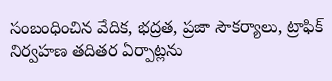సంబంధించిన వేదిక, భద్రత, ప్రజా సౌకర్యాలు, ట్రాఫిక్ నిర్వహణ తదితర ఏర్పాట్లను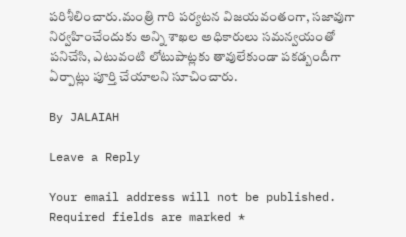పరిశీలించారు.మంత్రి గారి పర్యటన విజయవంతంగా, సజావుగా నిర్వహించేందుకు అన్ని శాఖల అధికారులు సమన్వయంతో పనిచేసి, ఎటువంటి లోటుపాట్లకు తావులేకుండా పకడ్బందీగా ఏర్పాట్లు పూర్తి చేయాలని సూచించారు.

By JALAIAH

Leave a Reply

Your email address will not be published. Required fields are marked *